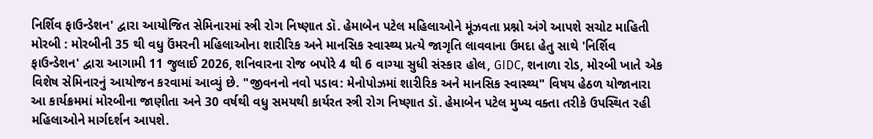નિર્શિવ ફાઉન્ડેશન' દ્વારા આયોજિત સેમિનારમાં સ્ત્રી રોગ નિષ્ણાત ડૉ. હેમાબેન પટેલ મહિલાઓને મૂંઝવતા પ્રશ્નો અંગે આપશે સચોટ માહિતી
મોરબી : મોરબીની 35 થી વધુ ઉંમરની મહિલાઓના શારીરિક અને માનસિક સ્વાસ્થ્ય પ્રત્યે જાગૃતિ લાવવાના ઉમદા હેતુ સાથે 'નિર્શિવ ફાઉન્ડેશન' દ્વારા આગામી 11 જુલાઈ 2026, શનિવારના રોજ બપોરે 4 થી 6 વાગ્યા સુધી સંસ્કાર હોલ, GIDC, શનાળા રોડ, મોરબી ખાતે એક વિશેષ સેમિનારનું આયોજન કરવામાં આવ્યું છે. "જીવનનો નવો પડાવ: મેનોપોઝમાં શારીરિક અને માનસિક સ્વાસ્થ્ય" વિષય હેઠળ યોજાનારા આ કાર્યક્રમમાં મોરબીના જાણીતા અને 30 વર્ષથી વધુ સમયથી કાર્યરત સ્ત્રી રોગ નિષ્ણાત ડૉ. હેમાબેન પટેલ મુખ્ય વક્તા તરીકે ઉપસ્થિત રહી મહિલાઓને માર્ગદર્શન આપશે.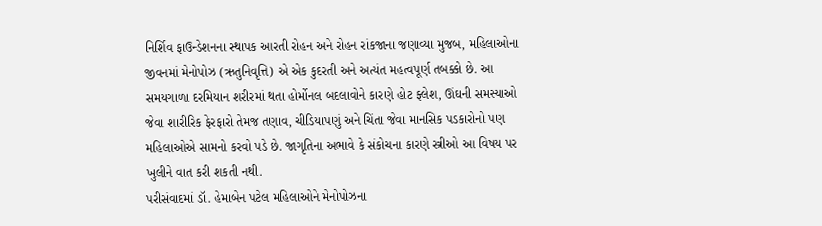નિર્શિવ ફાઉન્ડેશનના સ્થાપક આરતી રોહન અને રોહન રાંકજાના જણાવ્યા મુજબ, મહિલાઓના જીવનમાં મેનોપોઝ (ઋતુનિવૃત્તિ) એ એક કુદરતી અને અત્યંત મહત્વપૂર્ણ તબક્કો છે. આ સમયગાળા દરમિયાન શરીરમાં થતા હોર્મોનલ બદલાવોને કારણે હોટ ફ્લેશ, ઊંઘની સમસ્યાઓ જેવા શારીરિક ફેરફારો તેમજ તણાવ, ચીડિયાપણું અને ચિંતા જેવા માનસિક પડકારોનો પણ મહિલાઓએ સામનો કરવો પડે છે. જાગૃતિના અભાવે કે સંકોચના કારણે સ્ત્રીઓ આ વિષય પર ખુલીને વાત કરી શકતી નથી.
પરીસંવાદમાં ડૉ. હેમાબેન પટેલ મહિલાઓને મેનોપોઝના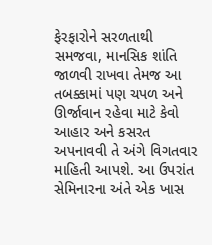ફેરફારોને સરળતાથી સમજવા, માનસિક શાંતિ જાળવી રાખવા તેમજ આ તબક્કામાં પણ ચપળ અને ઊર્જાવાન રહેવા માટે કેવો આહાર અને કસરત અપનાવવી તે અંગે વિગતવાર માહિતી આપશે. આ ઉપરાંત સેમિનારના અંતે એક ખાસ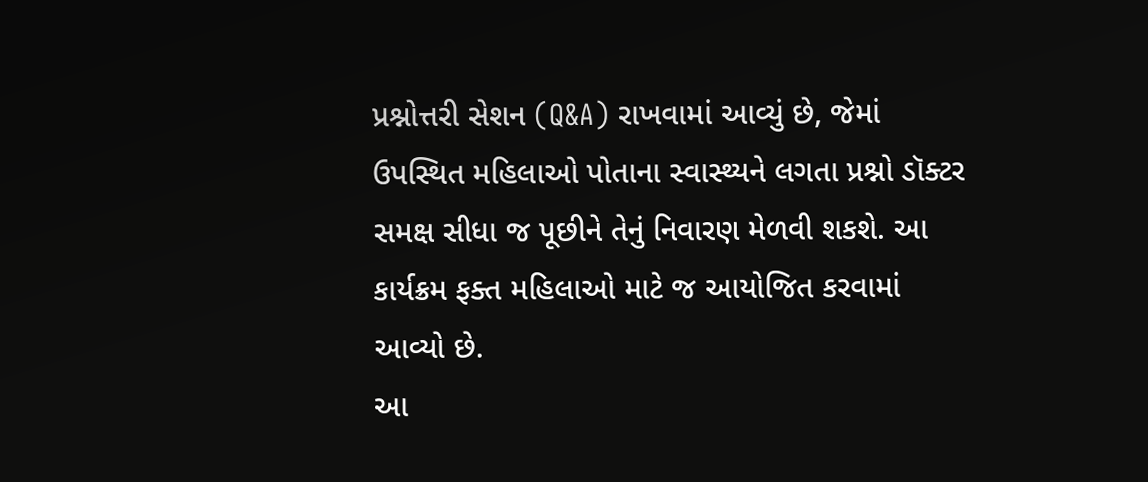પ્રશ્નોત્તરી સેશન (Q&A) રાખવામાં આવ્યું છે, જેમાં ઉપસ્થિત મહિલાઓ પોતાના સ્વાસ્થ્યને લગતા પ્રશ્નો ડૉક્ટર સમક્ષ સીધા જ પૂછીને તેનું નિવારણ મેળવી શકશે. આ કાર્યક્રમ ફક્ત મહિલાઓ માટે જ આયોજિત કરવામાં આવ્યો છે.
આ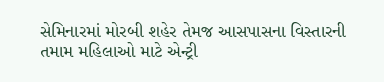સેમિનારમાં મોરબી શહેર તેમજ આસપાસના વિસ્તારની તમામ મહિલાઓ માટે એન્ટ્રી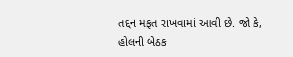તદ્દન મફત રાખવામાં આવી છે. જો કે, હોલની બેઠક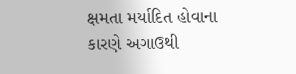ક્ષમતા મર્યાદિત હોવાના કારણે અગાઉથી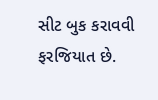સીટ બુક કરાવવી ફરજિયાત છે.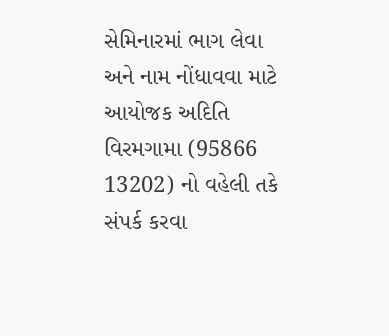સેમિનારમાં ભાગ લેવા અને નામ નોંધાવવા માટે આયોજક અદિતિ વિરમગામા (95866 13202) નો વહેલી તકે સંપર્ક કરવા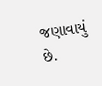જણાવાયું છે.